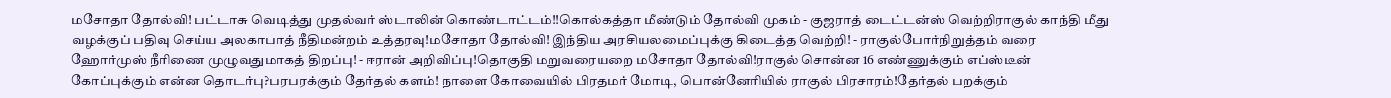மசோதா தோல்வி! பட்டாசு வெடித்து முதல்வர் ஸ்டாலின் கொண்டாட்டம்!!கொல்கத்தா மீண்டும் தோல்வி முகம் - குஜராத் டைட்டன்ஸ் வெற்றிராகுல் காந்தி மீது வழக்குப் பதிவு செய்ய அலகாபாத் நீதிமன்றம் உத்தரவு!மசோதா தோல்வி! இந்திய அரசியலமைப்புக்கு கிடைத்த வெற்றி! - ராகுல்போர்நிறுத்தம் வரை ஹோர்முஸ் நீரிணை முழுவதுமாகத் திறப்பு! - ஈரான் அறிவிப்பு!தொகுதி மறுவரையறை மசோதா தோல்வி!ராகுல் சொன்ன 16 எண்ணுக்கும் எப்ஸ்டீன் கோப்புக்கும் என்ன தொடர்பு?பரபரக்கும் தேர்தல் களம்! நாளை கோவையில் பிரதமர் மோடி, பொன்னேரியில் ராகுல் பிரசாரம்!தேர்தல் பறக்கும்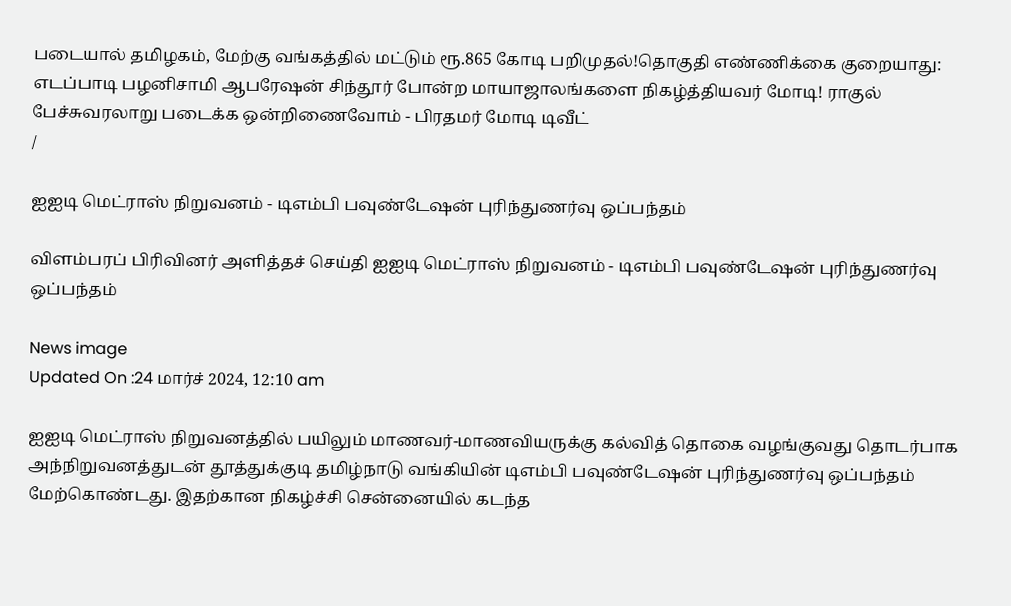படையால் தமிழகம், மேற்கு வங்கத்தில் மட்டும் ரூ.865 கோடி பறிமுதல்!தொகுதி எண்ணிக்கை குறையாது: எடப்பாடி பழனிசாமி ஆபரேஷன் சிந்தூர் போன்ற மாயாஜாலங்களை நிகழ்த்தியவர் மோடி! ராகுல் பேச்சுவரலாறு படைக்க ஒன்றிணைவோம் - பிரதமர் மோடி டிவீட்
/

ஐஐடி மெட்ராஸ் நிறுவனம் - டிஎம்பி பவுண்டேஷன் புரிந்துணர்வு ஒப்பந்தம்

விளம்பரப் பிரிவினர் அளித்தச் செய்தி ஐஐடி மெட்ராஸ் நிறுவனம் - டிஎம்பி பவுண்டேஷன் புரிந்துணர்வு ஒப்பந்தம்

News image
Updated On :24 மார்ச் 2024, 12:10 am

ஐஐடி மெட்ராஸ் நிறுவனத்தில் பயிலும் மாணவர்-மாணவியருக்கு கல்வித் தொகை வழங்குவது தொடர்பாக அந்நிறுவனத்துடன் தூத்துக்குடி தமிழ்நாடு வங்கியின் டிஎம்பி பவுண்டேஷன் புரிந்துணர்வு ஒப்பந்தம் மேற்கொண்டது. இதற்கான நிகழ்ச்சி சென்னையில் கடந்த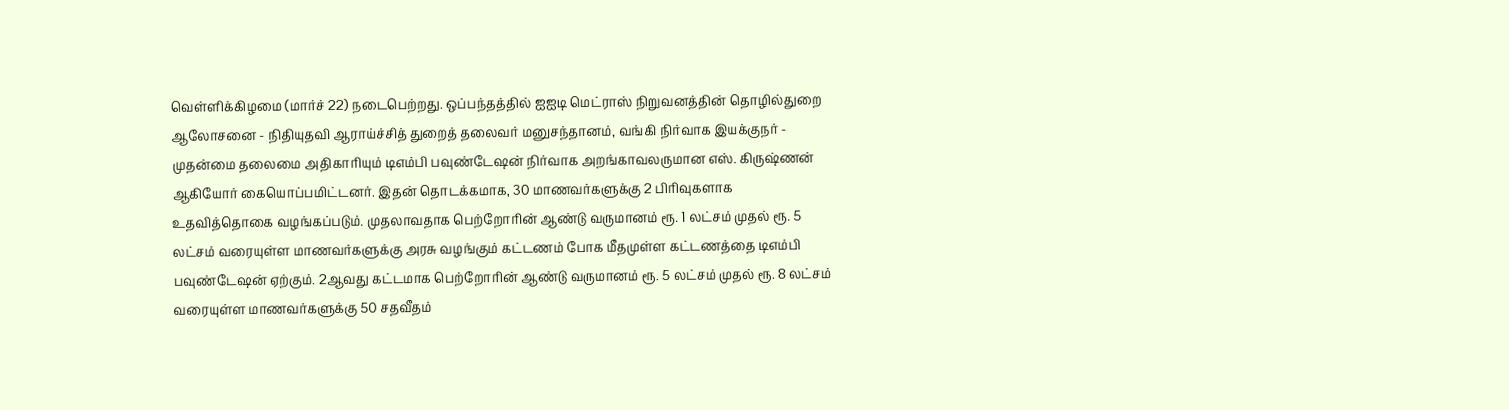வெள்ளிக்கிழமை (மார்ச் 22) நடைபெற்றது. ஒப்பந்தத்தில் ஐஐடி மெட்ராஸ் நிறுவனத்தின் தொழில்துறை ஆலோசனை - நிதியுதவி ஆராய்ச்சித் துறைத் தலைவர் மனுசந்தானம், வங்கி நிர்வாக இயக்குநர் - முதன்மை தலைமை அதிகாரியும் டிஎம்பி பவுண்டேஷன் நிர்வாக அறங்காவலருமான எஸ். கிருஷ்ணன் ஆகியோர் கையொப்பமிட்டனர். இதன் தொடக்கமாக, 30 மாணவர்களுக்கு 2 பிரிவுகளாக உதவித்தொகை வழங்கப்படும். முதலாவதாக பெற்றோரின் ஆண்டு வருமானம் ரூ. 1 லட்சம் முதல் ரூ. 5 லட்சம் வரையுள்ள மாணவர்களுக்கு அரசு வழங்கும் கட்டணம் போக மீதமுள்ள கட்டணத்தை டிஎம்பி பவுண்டேஷன் ஏற்கும். 2ஆவது கட்டமாக பெற்றோரின் ஆண்டு வருமானம் ரூ. 5 லட்சம் முதல் ரூ. 8 லட்சம் வரையுள்ள மாணவர்களுக்கு 50 சதவீதம்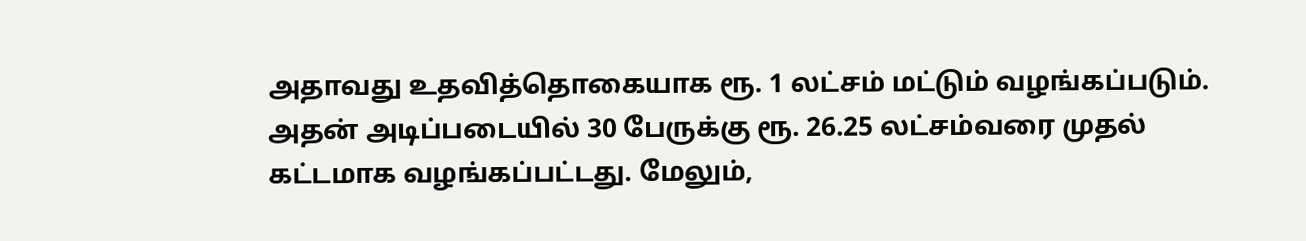அதாவது உதவித்தொகையாக ரூ. 1 லட்சம் மட்டும் வழங்கப்படும். அதன் அடிப்படையில் 30 பேருக்கு ரூ. 26.25 லட்சம்வரை முதல் கட்டமாக வழங்கப்பட்டது. மேலும்,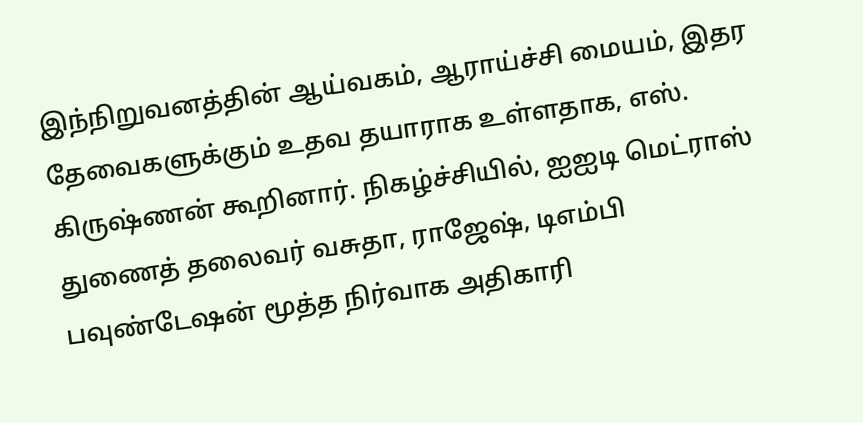இந்நிறுவனத்தின் ஆய்வகம், ஆராய்ச்சி மையம், இதர தேவைகளுக்கும் உதவ தயாராக உள்ளதாக, எஸ். கிருஷ்ணன் கூறினார். நிகழ்ச்சியில், ஐஐடி மெட்ராஸ் துணைத் தலைவர் வசுதா, ராஜேஷ், டிஎம்பி பவுண்டேஷன் மூத்த நிர்வாக அதிகாரி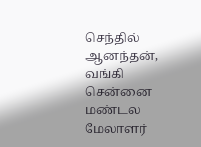செந்தில் ஆனந்தன், வங்கி சென்னை மண்டல மேலாளர்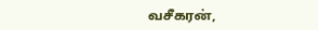வசீகரன்,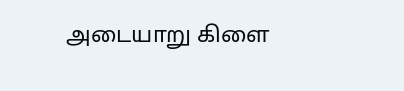அடையாறு கிளை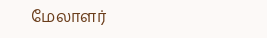மேலாளர்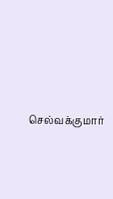செல்வக்குமார்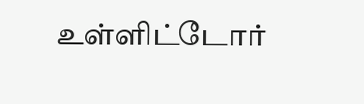உள்ளிட்டோர்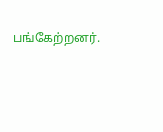பங்கேற்றனர்.